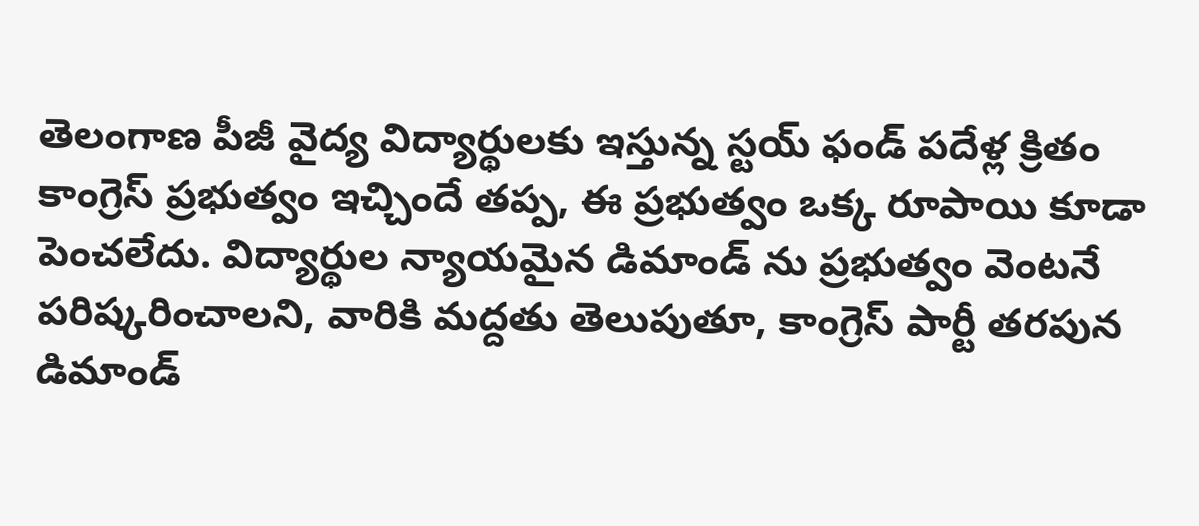తెలంగాణ పీజీ వైద్య విద్యార్థులకు ఇస్తున్న స్టయ్ ఫండ్ పదేళ్ల క్రితం కాంగ్రెస్ ప్రభుత్వం ఇచ్చిందే తప్ప, ఈ ప్రభుత్వం ఒక్క రూపాయి కూడా పెంచలేదు. విద్యార్థుల న్యాయమైన డిమాండ్ ను ప్రభుత్వం వెంటనే పరిష్కరించాలని, వారికి మద్దతు తెలుపుతూ, కాంగ్రెస్ పార్టీ తరపున డిమాండ్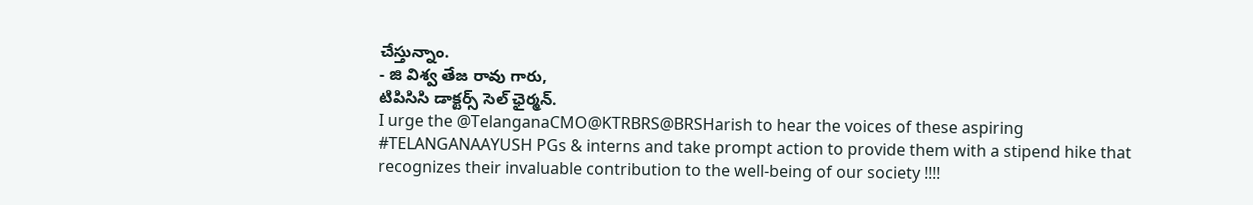చేస్తున్నాం.
- జి విశ్వ తేజ రావు గారు,
టిపిసిసి డాక్టర్స్ సెల్ ఛైర్మన్.
I urge the @TelanganaCMO@KTRBRS@BRSHarish to hear the voices of these aspiring #TELANGANAAYUSH PGs & interns and take prompt action to provide them with a stipend hike that recognizes their invaluable contribution to the well-being of our society !!!!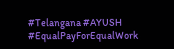#Telangana #AYUSH #EqualPayForEqualWork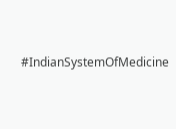#IndianSystemOfMedicine